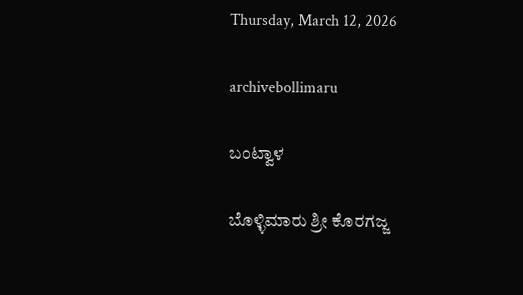Thursday, March 12, 2026

archivebollimaru

ಬಂಟ್ವಾಳ

ಬೊಳ್ಳಿಮಾರು ಶ್ರೀ ಕೊರಗಜ್ಜ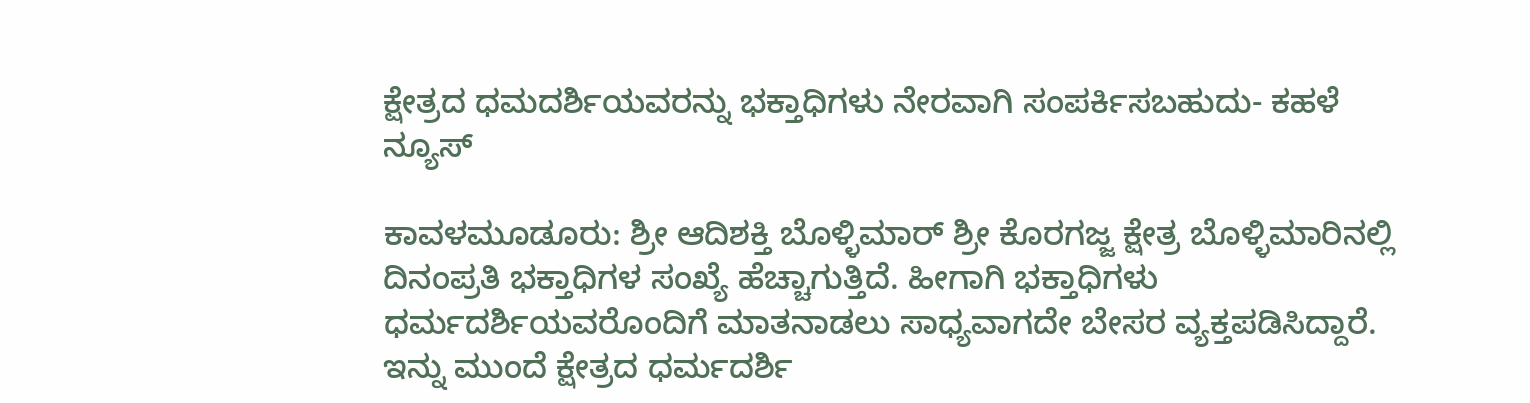ಕ್ಷೇತ್ರದ ಧಮದರ್ಶಿಯವರನ್ನು ಭಕ್ತಾಧಿಗಳು ನೇರವಾಗಿ ಸಂಪರ್ಕಿಸಬಹುದು- ಕಹಳೆ ನ್ಯೂಸ್

ಕಾವಳಮೂಡೂರು: ಶ್ರೀ ಆದಿಶಕ್ತಿ ಬೊಳ್ಳಿಮಾರ್ ಶ್ರೀ ಕೊರಗಜ್ಜ ಕ್ಷೇತ್ರ ಬೊಳ್ಳಿಮಾರಿನಲ್ಲಿ ದಿನಂಪ್ರತಿ ಭಕ್ತಾಧಿಗಳ ಸಂಖ್ಯೆ ಹೆಚ್ಚಾಗುತ್ತಿದೆ. ಹೀಗಾಗಿ ಭಕ್ತಾಧಿಗಳು ಧರ್ಮದರ್ಶಿಯವರೊಂದಿಗೆ ಮಾತನಾಡಲು ಸಾಧ್ಯವಾಗದೇ ಬೇಸರ ವ್ಯಕ್ತಪಡಿಸಿದ್ದಾರೆ. ಇನ್ನು ಮುಂದೆ ಕ್ಷೇತ್ರದ ಧರ್ಮದರ್ಶಿ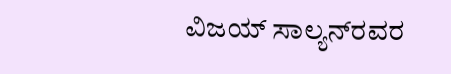ವಿಜಯ್ ಸಾಲ್ಯನ್‍ರವರ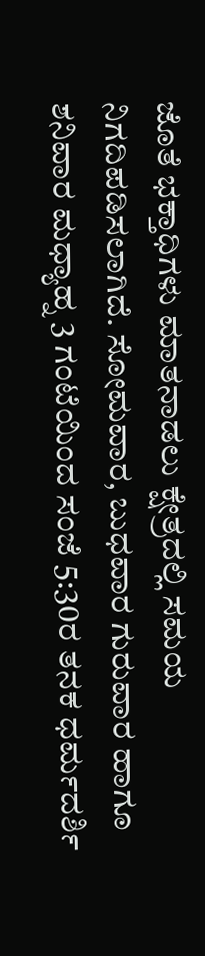ಜೊತೆ ಭಕ್ತಾಧಿಗಳು ಮಾತನಾಡಲು ಕ್ಷೇತ್ರದಲ್ಲಿ ಸಮಯ ನಿಗದಿಪಡಿಸಲಾಗಿದೆ. ಸೋಮವಾರ, ಬುಧವಾರ ಗುರುವಾರ ಹಾಗೂ ಶನಿವಾರ ಮಧ್ಯಾಹ್ನ 3 ಗಂಟೆಯಿಂದ ಸಂಜೆ 5:30ರ ತನಕ ಧರ್ಮದರ್ಶಿ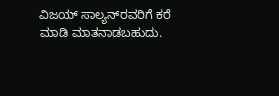ವಿಜಯ್ ಸಾಲ್ಯನ್‍ರವರಿಗೆ ಕರೆ ಮಾಡಿ ಮಾತನಾಡಬಹುದು.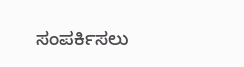ಸಂಪರ್ಕಿಸಲು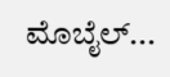ಮೊಬೈಲ್...